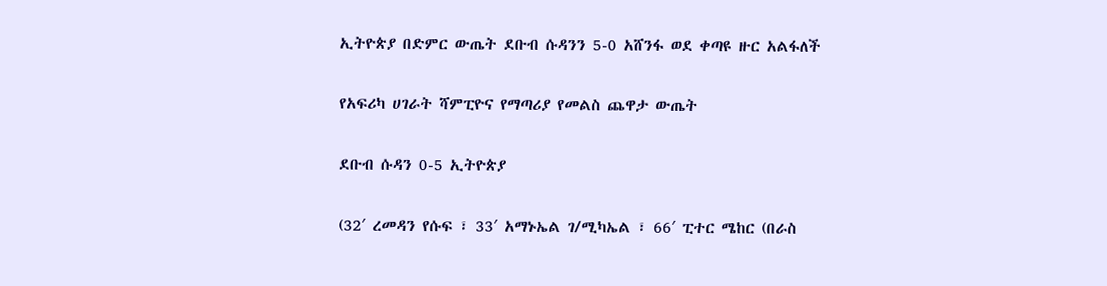ኢትዮጵያ በድምር ውጤት ደቡብ ሱዳንን 5-0 አሸንፋ ወደ ቀጣዩ ዙር አልፋለች

የአፍሪካ ሀገራት ሻምፒዮና የማጣሪያ የመልስ ጨዋታ ውጤት

ደቡብ ሱዳን 0-5 ኢትዮጵያ

(32′ ረመዳን የሱፍ ፣ 33′ አማኑኤል ገ/ሚካኤል ፣ 66′ ፒተር ሜከር (በራስ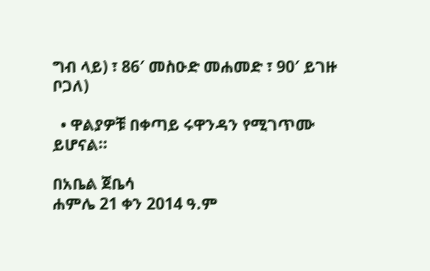ግብ ላይ) ፣ 86′ መስዑድ መሐመድ ፣ 90′ ይገዙ ቦጋለ)

  • ዋልያዎቹ በቀጣይ ሩዋንዳን የሚገጥሙ ይሆናል።

በአቤል ጀቤሳ
ሐምሌ 21 ቀን 2014 ዓ.ም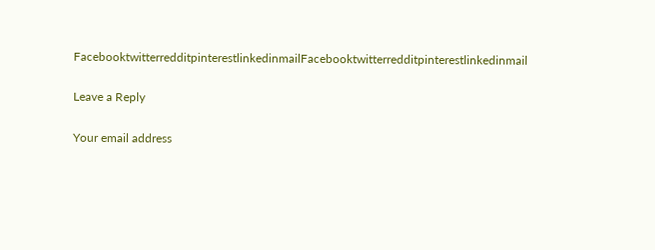FacebooktwitterredditpinterestlinkedinmailFacebooktwitterredditpinterestlinkedinmail

Leave a Reply

Your email address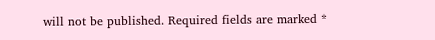will not be published. Required fields are marked *